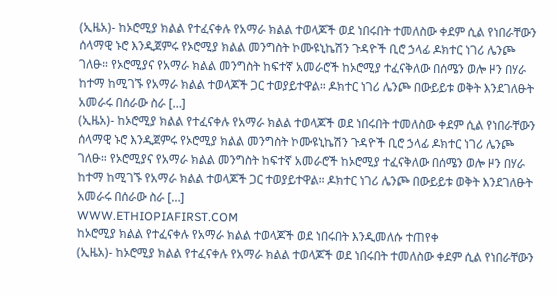(ኢዜአ)- ከኦሮሚያ ክልል የተፈናቀሉ የአማራ ክልል ተወላጆች ወደ ነበሩበት ተመለስው ቀደም ሲል የነበራቸውን ሰላማዊ ኑሮ እንዲጀምሩ የኦሮሚያ ክልል መንግስት ኮሙዩኒኬሽን ጉዳዮች ቢሮ ኃላፊ ዶክተር ነገሪ ሌንጮ ገለፁ። የኦሮሚያና የአማራ ክልል መንግስት ከፍተኛ አመራሮች ከኦሮሚያ ተፈናቅለው በሰሜን ወሎ ዞን በሃራ ከተማ ከሚገኙ የአማራ ክልል ተወላጆች ጋር ተወያይተዋል። ዶክተር ነገሪ ሌንጮ በውይይቱ ወቅት እንደገለፁት  አመራሩ በሰራው ስራ […]
(ኢዜአ)- ከኦሮሚያ ክልል የተፈናቀሉ የአማራ ክልል ተወላጆች ወደ ነበሩበት ተመለስው ቀደም ሲል የነበራቸውን ሰላማዊ ኑሮ እንዲጀምሩ የኦሮሚያ ክልል መንግስት ኮሙዩኒኬሽን ጉዳዮች ቢሮ ኃላፊ ዶክተር ነገሪ ሌንጮ ገለፁ። የኦሮሚያና የአማራ ክልል መንግስት ከፍተኛ አመራሮች ከኦሮሚያ ተፈናቅለው በሰሜን ወሎ ዞን በሃራ ከተማ ከሚገኙ የአማራ ክልል ተወላጆች ጋር ተወያይተዋል። ዶክተር ነገሪ ሌንጮ በውይይቱ ወቅት እንደገለፁት  አመራሩ በሰራው ስራ […]
WWW.ETHIOPIAFIRST.COM
ከኦሮሚያ ክልል የተፈናቀሉ የአማራ ክልል ተወላጆች ወደ ነበሩበት እንዲመለሱ ተጠየቀ
(ኢዜአ)- ከኦሮሚያ ክልል የተፈናቀሉ የአማራ ክልል ተወላጆች ወደ ነበሩበት ተመለስው ቀደም ሲል የነበራቸውን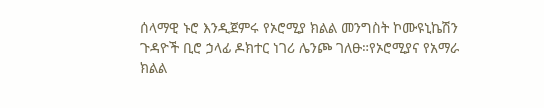ሰላማዊ ኑሮ እንዲጀምሩ የኦሮሚያ ክልል መንግስት ኮሙዩኒኬሽን ጉዳዮች ቢሮ ኃላፊ ዶክተር ነገሪ ሌንጮ ገለፁ።የኦሮሚያና የአማራ ክልል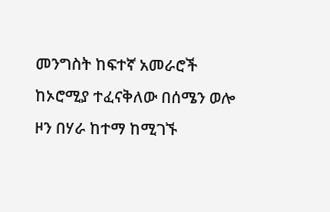መንግስት ከፍተኛ አመራሮች ከኦሮሚያ ተፈናቅለው በሰሜን ወሎ ዞን በሃራ ከተማ ከሚገኙ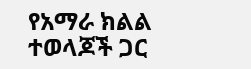የአማራ ክልል ተወላጆች ጋር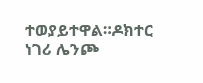ተወያይተዋል።ዶክተር ነገሪ ሌንጮ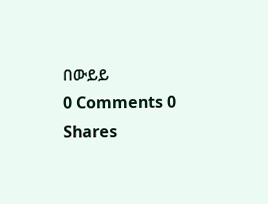በውይይ
0 Comments 0 Shares